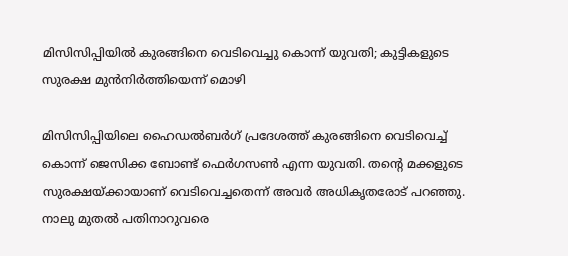മിസിസിപ്പിയിൽ കുരങ്ങിനെ വെടിവെച്ചു കൊന്ന് യുവതി; കുട്ടികളുടെ സുരക്ഷ മുൻനിർത്തിയെന്ന് മൊഴി

മിസിസിപ്പിയിലെ ഹൈഡൽബർഗ് പ്രദേശത്ത് കുരങ്ങിനെ വെടിവെച്ച് കൊന്ന് ജെസിക്ക ബോണ്ട് ഫെർഗസൺ എന്ന യുവതി. തൻ്റെ മക്കളുടെ സുരക്ഷയ്ക്കായാണ് വെടിവെച്ചതെന്ന് അവർ അധികൃതരോട് പറഞ്ഞു. നാലു മുതൽ പതിനാറുവരെ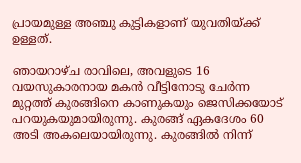പ്രായമുള്ള അഞ്ചു കുട്ടികളാണ് യുവതിയ്ക്ക് ഉള്ളത്.

ഞായറാഴ്ച രാവിലെ, അവളുടെ 16 വയസുകാരനായ മകൻ വീട്ടിനോടു ചേർന്ന മുറ്റത്ത് കുരങ്ങിനെ കാണുകയും ജെസിക്കയോട് പറയുകയുമായിരുന്നു. കുരങ്ങ് ഏകദേശം 60 അടി അകലെയായിരുന്നു. കുരങ്ങിൽ നിന്ന്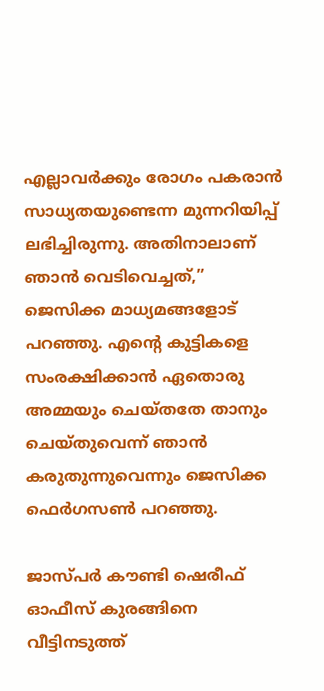എല്ലാവർക്കും രോഗം പകരാൻ സാധ്യതയുണ്ടെന്ന മുന്നറിയിപ്പ് ലഭിച്ചിരുന്നു. അതിനാലാണ് ഞാൻ വെടിവെച്ചത്,” ജെസിക്ക മാധ്യമങ്ങളോട് പറഞ്ഞു. എന്റെ കുട്ടികളെ സംരക്ഷിക്കാൻ ഏതൊരു അമ്മയും ചെയ്തതേ താനും ചെയ്തുവെന്ന് ഞാൻ കരുതുന്നുവെന്നും ജെസിക്ക ഫെർഗസൺ പറഞ്ഞു.

ജാസ്പർ കൗണ്ടി ഷെരീഫ് ഓഫീസ് കുരങ്ങിനെ വീട്ടിനടുത്ത്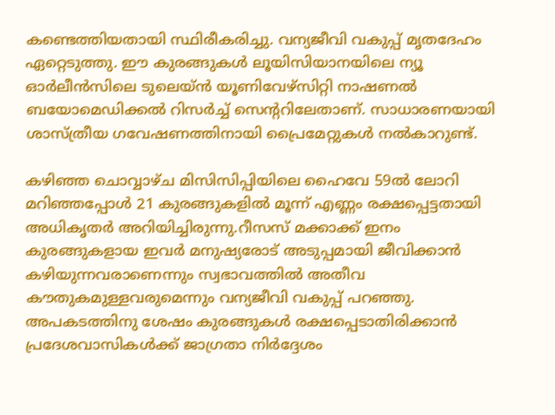കണ്ടെത്തിയതായി സ്ഥിരീകരിച്ചു. വന്യജീവി വകുപ്പ് മൃതദേഹം ഏറ്റെടുത്തു. ഈ കുരങ്ങുകൾ ലൂയിസിയാനയിലെ ന്യൂ ഓർലീൻസിലെ ടുലെയ്ൻ യൂണിവേഴ്സിറ്റി നാഷണൽ ബയോമെഡിക്കൽ റിസർച്ച് സെന്ററിലേതാണ്. സാധാരണയായി ശാസ്ത്രീയ ഗവേഷണത്തിനായി പ്രൈമേറ്റുകൾ നൽകാറുണ്ട്.

കഴിഞ്ഞ ചൊവ്വാഴ്ച മിസിസിപ്പിയിലെ ഹൈവേ 59ൽ ലോറി മറിഞ്ഞപ്പോൾ 21 കുരങ്ങുകളിൽ മൂന്ന് എണ്ണം രക്ഷപ്പെട്ടതായി അധികൃതർ അറിയിച്ചിരുന്നു.റീസസ് മക്കാക്ക് ഇനം കുരങ്ങുകളായ ഇവർ മനുഷ്യരോട് അടുപ്പമായി ജീവിക്കാൻ കഴിയുന്നവരാണെന്നും സ്വഭാവത്തിൽ അതീവ കൗതുകമുള്ളവരുമെന്നും വന്യജീവി വകുപ്പ് പറഞ്ഞു. അപകടത്തിനു ശേഷം കുരങ്ങുകൾ രക്ഷപ്പെടാതിരിക്കാൻ പ്രദേശവാസികൾക്ക് ജാഗ്രതാ നിർദ്ദേശം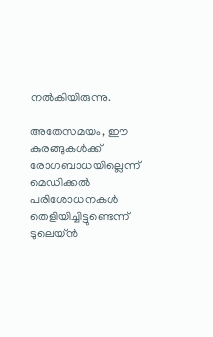നൽകിയിരുന്നു.

അതേസമയം, ഈ കുരങ്ങുകൾക്ക് രോഗബാധയില്ലെന്ന് മെഡിക്കൽ പരിശോധനകൾ തെളിയിച്ചിട്ടുണ്ടെന്ന് ടുലെയ്ൻ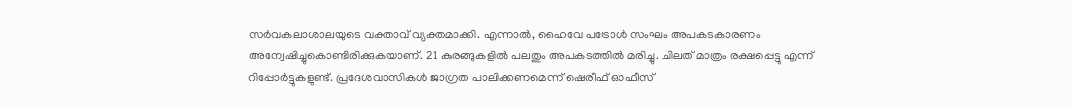സർവകലാശാലയുടെ വക്താവ് വ്യക്തമാക്കി. എന്നാൽ, ഹൈവേ പട്രോൾ സംഘം അപകടകാരണം അന്വേഷിച്ചുകൊണ്ടിരിക്കുകയാണ്. 21 കുരങ്ങുകളിൽ പലതും അപകടത്തിൽ മരിച്ചു. ചിലത് മാത്രം രക്ഷപ്പെട്ടു എന്ന് റിപ്പോർട്ടുകളുണ്ട്. പ്രദേശവാസികൾ ജാഗ്രത പാലിക്കണമെന്ന് ഷെരീഫ് ഓഫീസ്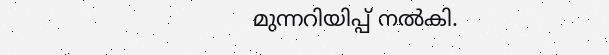മുന്നറിയിപ്പ് നൽകി.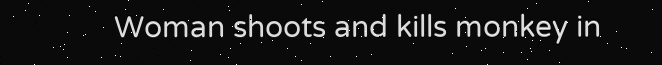Woman shoots and kills monkey in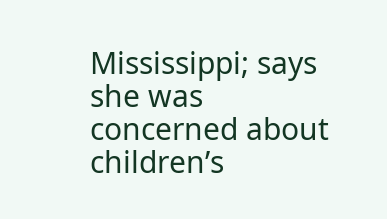Mississippi; says she was concerned about children’s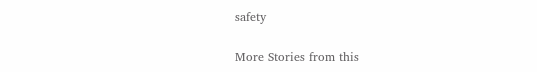safety

More Stories from this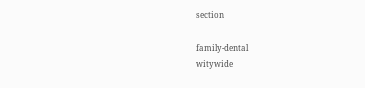section

family-dental
witywide